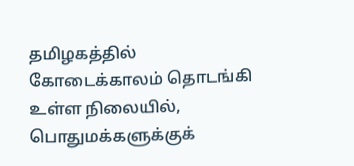தமிழகத்தில் கோடைக்காலம் தொடங்கி உள்ள நிலையில், பொதுமக்களுக்குக்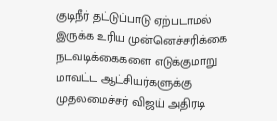குடிநீர் தட்டுப்பாடு ஏற்படாமல் இருக்க உரிய முன்னெச்சரிக்கை நடவடிக்கைகளை எடுக்குமாறு மாவட்ட ஆட்சியர்களுக்கு முதலமைச்சர் விஜய் அதிரடி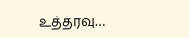உத்தரவு…